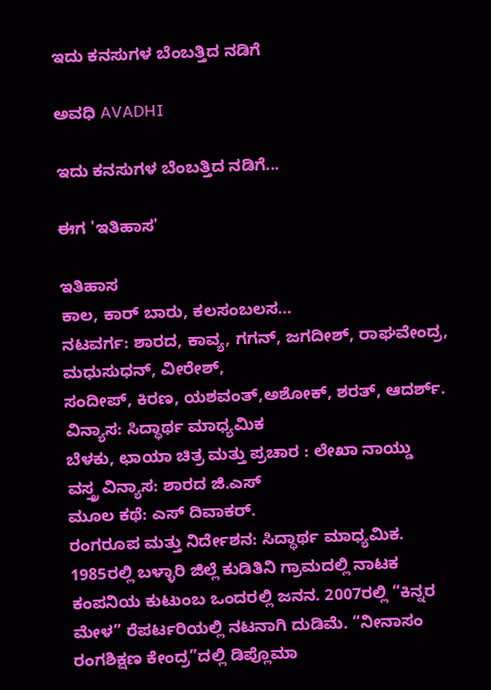ಇದು ಕನಸುಗಳ ಬೆಂಬತ್ತಿದ ನಡಿಗೆ‍

ಅವಧಿ AVADHI

ಇದು ಕನಸುಗಳ ಬೆಂಬತ್ತಿದ ನಡಿಗೆ...

ಈಗ 'ಇತಿಹಾಸ'

ಇತಿಹಾಸ
ಕಾಲ, ಕಾರ್ ಬಾರು, ಕಲಸಂಬಲಸ…
ನಟವರ್ಗ: ಶಾರದ, ಕಾವ್ಯ, ಗಗನ್, ಜಗದೀಶ್, ರಾಘವೇಂದ್ರ, ಮಧುಸುಧನ್, ವೀರೇಶ್,
ಸಂದೀಪ್, ಕಿರಣ, ಯಶವಂತ್,ಅಶೋಕ್, ಶರತ್, ಆದರ್ಶ್.
ವಿನ್ಯಾಸ: ಸಿದ್ಧಾರ್ಥ ಮಾಧ್ಯಮಿಕ
ಬೆಳಕು, ಛಾಯಾ ಚಿತ್ರ ಮತ್ತು ಪ್ರಚಾರ : ಲೇಖಾ ನಾಯ್ಡು
ವಸ್ತ್ರ ವಿನ್ಯಾಸ: ಶಾರದ ಜಿ.ಎಸ್
ಮೂಲ ಕಥೆ: ಎಸ್ ದಿವಾಕರ್.
ರಂಗರೂಪ ಮತ್ತು ನಿರ್ದೇಶನ: ಸಿದ್ಧಾರ್ಥ ಮಾಧ್ಯಮಿಕ.
1985ರಲ್ಲಿ ಬಳ್ಳಾರಿ ಜಿಲ್ಲೆ ಕುಡಿತಿನಿ ಗ್ರಾಮದಲ್ಲಿ ನಾಟಕ ಕಂಪನಿಯ ಕುಟುಂಬ ಒಂದರಲ್ಲಿ ಜನನ. 2007ರಲ್ಲಿ “ಕಿನ್ನರ ಮೇಳ” ರೆಪರ್ಟರಿಯಲ್ಲಿ ನಟನಾಗಿ ದುಡಿಮೆ. “ನೀನಾಸಂ ರಂಗಶಿಕ್ಷಣ ಕೇಂದ್ರ”ದಲ್ಲಿ ಡಿಪ್ಲೊಮಾ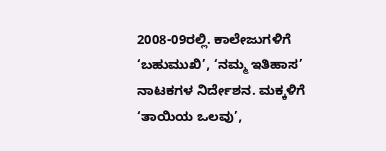2008-09ರಲ್ಲಿ. ಕಾಲೇಜುಗಳಿಗೆ ‘ಬಹುಮುಖಿ’, ‘ನಮ್ಮ ಇತಿಹಾಸ’ ನಾಟಕಗಳ ನಿರ್ದೇಶನ. ಮಕ್ಕಳಿಗೆ ‘ತಾಯಿಯ ಒಲವು’,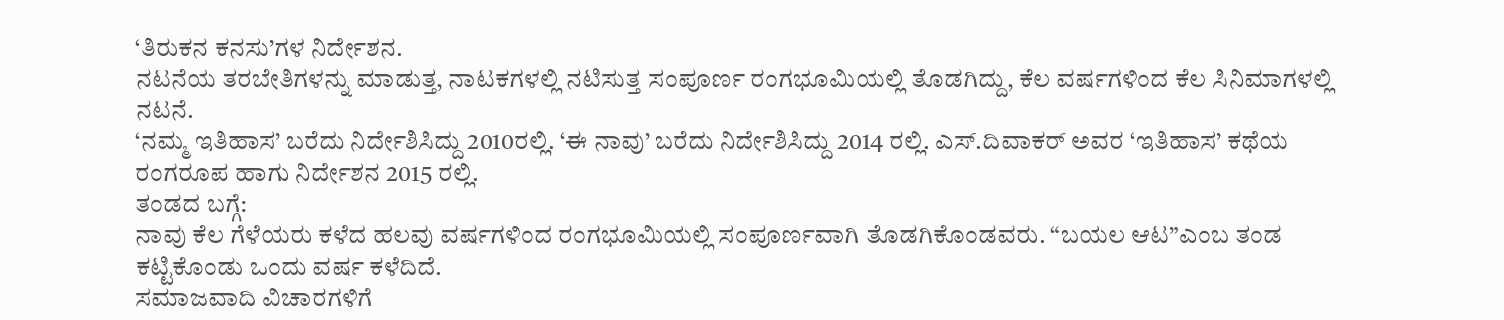‘ತಿರುಕನ ಕನಸು’ಗಳ ನಿರ್ದೇಶನ.
ನಟನೆಯ ತರಬೇತಿಗಳನ್ನು ಮಾಡುತ್ತ, ನಾಟಕಗಳಲ್ಲಿ ನಟಿಸುತ್ತ ಸಂಪೂರ್ಣ ರಂಗಭೂಮಿಯಲ್ಲಿ ತೊಡಗಿದ್ದು, ಕೆಲ ವರ್ಷಗಳಿಂದ ಕೆಲ ಸಿನಿಮಾಗಳಲ್ಲಿ ನಟನೆ.
‘ನಮ್ಮ ಇತಿಹಾಸ’ ಬರೆದು ನಿರ್ದೇಶಿಸಿದ್ದು 2010ರಲ್ಲಿ. ‘ಈ ನಾವು’ ಬರೆದು ನಿರ್ದೇಶಿಸಿದ್ದು 2014 ರಲ್ಲಿ. ಎಸ್.ದಿವಾಕರ್ ಅವರ ‘ಇತಿಹಾಸ’ ಕಥೆಯ ರಂಗರೂಪ ಹಾಗು ನಿರ್ದೇಶನ 2015 ರಲ್ಲಿ.
ತಂಡದ ಬಗ್ಗೆ:
ನಾವು ಕೆಲ ಗೆಳೆಯರು ಕಳೆದ ಹಲವು ವರ್ಷಗಳಿಂದ ರಂಗಭೂಮಿಯಲ್ಲಿ ಸಂಪೂರ್ಣವಾಗಿ ತೊಡಗಿಕೊಂಡವರು. “ಬಯಲ ಆಟ”ಎಂಬ ತಂಡ ಕಟ್ಟಿಕೊಂಡು ಒಂದು ವರ್ಷ ಕಳೆದಿದೆ.
ಸಮಾಜವಾದಿ ವಿಚಾರಗಳಿಗೆ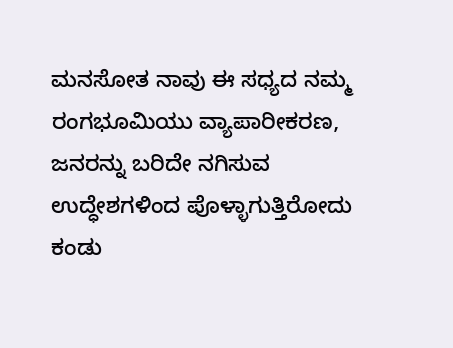ಮನಸೋತ ನಾವು ಈ ಸಧ್ಯದ ನಮ್ಮ ರಂಗಭೂಮಿಯು ವ್ಯಾಪಾರೀಕರಣ, ಜನರನ್ನು ಬರಿದೇ ನಗಿಸುವ ಉದ್ಧೇಶಗಳಿಂದ ಪೊಳ್ಳಾಗುತ್ತಿರೋದು ಕಂಡು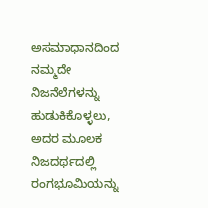ಅಸಮಾಧಾನದಿಂದ ನಮ್ಮದೇ ನಿಜನೆಲೆಗಳನ್ನು ಹುಡುಕಿಕೊಳ್ಳಲು, ಅದರ ಮೂಲಕ ನಿಜದರ್ಥದಲ್ಲಿ ರಂಗಭೂಮಿಯನ್ನು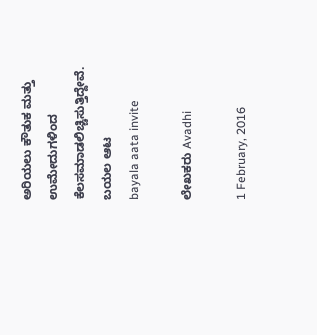ಅರಿಯಲು ಕೌತುಕ ಮತ್ತು ಉಮೇದುಗಳಿಂದ ಕೆಲಸಮಾಡಲಿಚ್ಚಿಸುತ್ತಿದ್ದೇವೆ.
ಬಯಲ ಆಟ
bayala aata invite

ಲೇಖಕರು Avadhi

1 February, 2016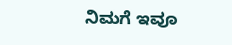ನಿಮಗೆ ಇವೂ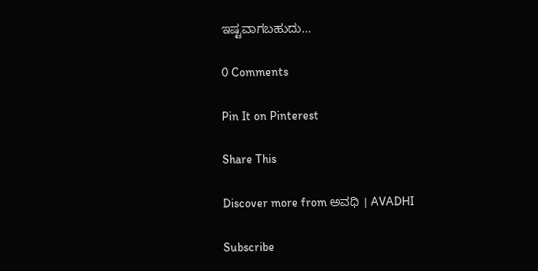ಇಷ್ಟವಾಗಬಹುದು…

0 Comments

Pin It on Pinterest

Share This

Discover more from ಅವಧಿ । AVADHI

Subscribe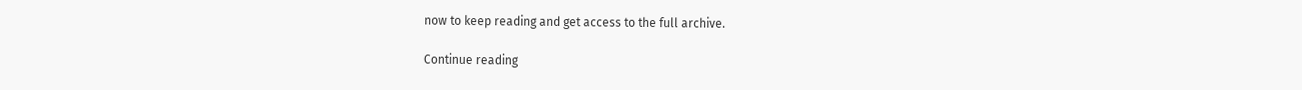now to keep reading and get access to the full archive.

Continue reading